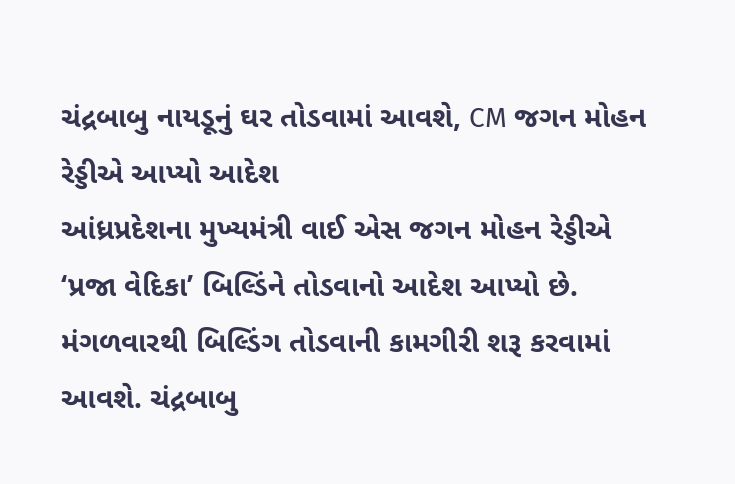ચંદ્રબાબુ નાયડૂનું ઘર તોડવામાં આવશે, CM જગન મોહન રેડ્ડીએ આપ્યો આદેશ
આંધ્રપ્રદેશના મુખ્યમંત્રી વાઈ એસ જગન મોહન રેડ્ડીએ ‘પ્રજા વેદિકા’ બિલ્ડિંને તોડવાનો આદેશ આપ્યો છે. મંગળવારથી બિલ્ડિંગ તોડવાની કામગીરી શરૂ કરવામાં આવશે. ચંદ્રબાબુ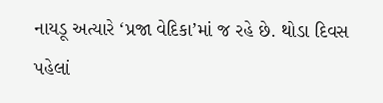નાયડૂ અત્યારે ‘પ્રજા વેદિકા’માં જ રહે છે. થોડા દિવસ પહેલાં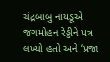ચંદ્રબાબુ નાયડૂએ જગમોહન રેડ્ડીને પત્ર લખ્યો હતો અને ‘પ્રજા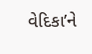વેદિકા’ને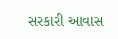સરકારી આવાસ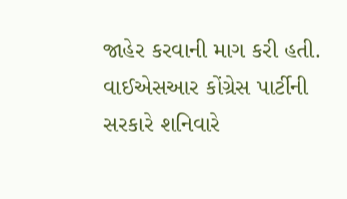જાહેર કરવાની માગ કરી હતી. વાઈએસઆર કોંગ્રેસ પાર્ટીની સરકારે શનિવારે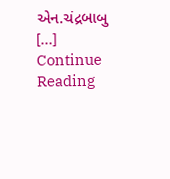એન.ચંદ્રબાબુ […]
Continue Reading